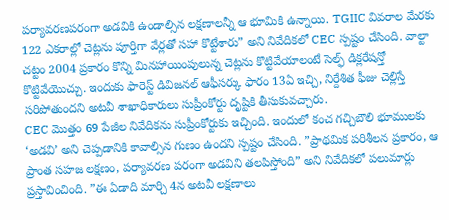పర్యావరణపరంగా అడవికి ఉండాల్సిన లక్షణాలన్నీ ఆ భూమికి ఉన్నాయి. TGIIC వివరాల మేరకు 122 ఎకరాల్లో చెట్లను పూర్తిగా వేర్లతో సహా కొట్టేశారు” అని నివేదికలో CEC స్పష్టం చేసింది. వాల్టా చట్టం 2004 ప్రకారం కొన్ని మినహాయింపులున్న చెట్లను కొట్టివేయాలంటే సెల్ఫ్ డిక్లరేషన్తో కొట్టివేయొచ్చు. ఇందుకు ఫారెస్ట్ డివిజనల్ ఆఫీసర్కు ఫారం 13ఏ ఇచ్చి, నిర్దేశిత ఫీజు చెల్లిస్తే సరిపోతుందని అటవీ శాఖాధికారులు సుప్రీంకోర్టు దృష్టికి తీసుకువచ్చారు.
CEC మొత్తం 69 పేజీల నివేదికను సుప్రీంకోర్టుకు ఇచ్చింది. ఇందులో కంచ గచ్చిబౌలి భూములకు ‘అడవి’ అని చెప్పడానికి కావాల్సిన గుణం ఉందని స్పష్టం చేసింది. ”ప్రాథమిక పరిశీలన ప్రకారం, ఆ ప్రాంత సహజ లక్షణం, పర్యావరణ పరంగా అడవిని తలపిస్తోంది” అని నివేదికలో పలుమార్లు ప్రస్తావించింది. ”ఈ ఏడాది మార్చి 4న అటవీ లక్షణాలు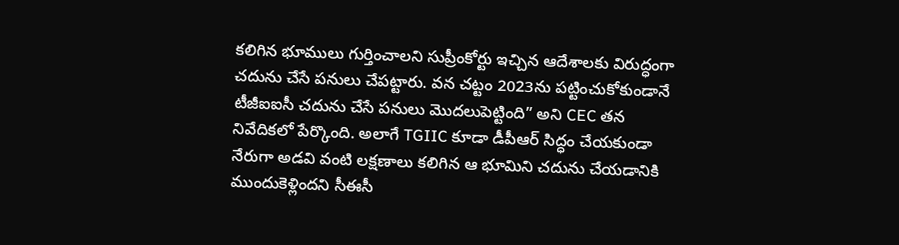కలిగిన భూములు గుర్తించాలని సుప్రీంకోర్టు ఇచ్చిన ఆదేశాలకు విరుద్ధంగా చదును చేసే పనులు చేపట్టారు. వన చట్టం 2023ను పట్టించుకోకుండానే టీజీఐఐసీ చదును చేసే పనులు మొదలుపెట్టింది” అని CEC తన నివేదికలో పేర్కొంది. అలాగే TGIIC కూడా డీపీఆర్ సిద్ధం చేయకుండా నేరుగా అడవి వంటి లక్షణాలు కలిగిన ఆ భూమిని చదును చేయడానికి ముందుకెళ్లిందని సీఈసీ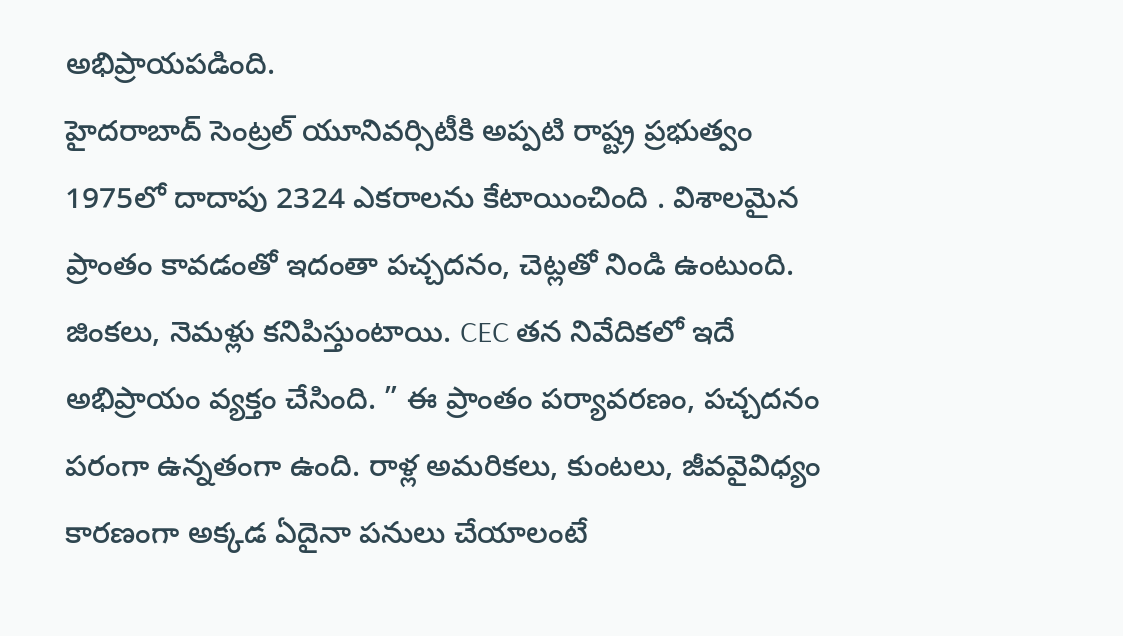అభిప్రాయపడింది.
హైదరాబాద్ సెంట్రల్ యూనివర్సిటీకి అప్పటి రాష్ట్ర ప్రభుత్వం 1975లో దాదాపు 2324 ఎకరాలను కేటాయించింది . విశాలమైన ప్రాంతం కావడంతో ఇదంతా పచ్చదనం, చెట్లతో నిండి ఉంటుంది. జింకలు, నెమళ్లు కనిపిస్తుంటాయి. CEC తన నివేదికలో ఇదే అభిప్రాయం వ్యక్తం చేసింది. ” ఈ ప్రాంతం పర్యావరణం, పచ్చదనం పరంగా ఉన్నతంగా ఉంది. రాళ్ల అమరికలు, కుంటలు, జీవవైవిధ్యం కారణంగా అక్కడ ఏదైనా పనులు చేయాలంటే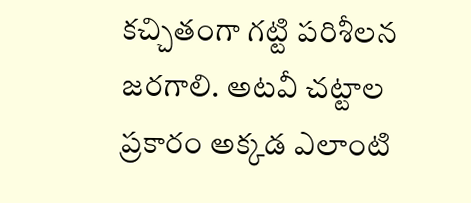కచ్చితంగా గట్టి పరిశీలన జరగాలి. అటవీ చట్టాల ప్రకారం అక్కడ ఎలాంటి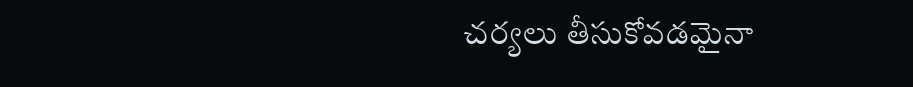చర్యలు తీసుకోవడమైనా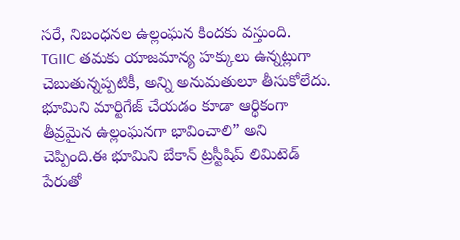సరే, నిబంధనల ఉల్లంఘన కిందకు వస్తుంది.
TGIIC తమకు యాజమాన్య హక్కులు ఉన్నట్లుగా చెబుతున్నప్పటికీ, అన్ని అనుమతులూ తీసుకోలేదు. భూమిని మార్టిగేజ్ చేయడం కూడా ఆర్థికంగా తీవ్రమైన ఉల్లంఘనగా భావించాలి” అని చెప్పింది.ఈ భూమిని బేకాన్ ట్రస్టీషిప్ లిమిటెడ్ పేరుతో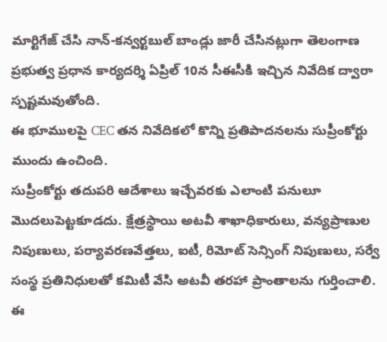మార్టిగేజ్ చేసి నాన్-కన్వర్టబుల్ బాండ్లు జారీ చేసినట్లుగా తెలంగాణ ప్రభుత్వ ప్రధాన కార్యదర్శి ఏప్రిల్ 10న సీఈసీకి ఇచ్చిన నివేదిక ద్వారా స్పష్టమవుతోంది.
ఈ భూములపై CEC తన నివేదికలో కొన్ని ప్రతిపాదనలను సుప్రీంకోర్టు ముందు ఉంచింది.
సుప్రీంకోర్టు తదుపరి ఆదేశాలు ఇచ్చేవరకు ఎలాంటి పనులూ మొదలుపెట్టకూడదు. క్షేత్రస్థాయి అటవీ శాఖాధికారులు, వన్యప్రాణుల నిపుణులు, పర్యావరణవేత్తలు, ఐటీ, రిమోట్ సెన్సింగ్ నిపుణులు, సర్వే సంస్థ ప్రతినిధులతో కమిటీ వేసి అటవీ తరహా ప్రాంతాలను గుర్తించాలి. ఈ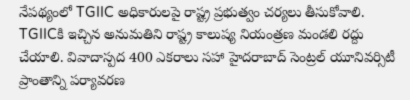నేపథ్యంలో TGIIC అధికారులపై రాష్ట్ర ప్రభుత్వం చర్యలు తీసుకోవాలి. TGIICకి ఇచ్చిన అనుమతిని రాష్ట్ర కాలుష్య నియంత్రణ మండలి రద్దు చేయాలి. వివాదాస్పద 400 ఎకరాలు సహా హైదరాబాద్ సెంట్రల్ యూనివర్సిటీ ప్రాంతాన్ని పర్యావరణ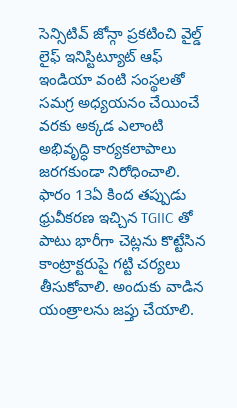సెన్సిటివ్ జోన్గా ప్రకటించి వైల్డ్ లైఫ్ ఇనిస్టిట్యూట్ ఆఫ్ ఇండియా వంటి సంస్థలతో సమగ్ర అధ్యయనం చేయించే వరకు అక్కడ ఎలాంటి అభివృద్ధి కార్యకలాపాలు జరగకుండా నిరోధించాలి.
ఫారం 13ఏ కింద తప్పుడు ధ్రువీకరణ ఇచ్చిన TGIIC తో పాటు భారీగా చెట్లను కొట్టేసిన కాంట్రాక్టరుపై గట్టి చర్యలు తీసుకోవాలి. అందుకు వాడిన యంత్రాలను జప్తు చేయాలి.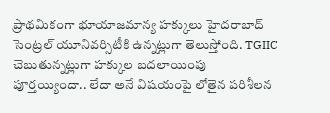ప్రాథమికంగా భూయాజమాన్య హక్కులు హైదరాబాద్ సెంట్రల్ యూనివర్సిటీకి ఉన్నట్లుగా తెలుస్తోంది. TGIIC చెబుతున్నట్లుగా హక్కుల బదలాయింపు పూర్తయ్యిందా.. లేదా అనే విషయంపై లోతైన పరిశీలన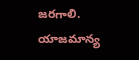జరగాలి. యాజమాన్య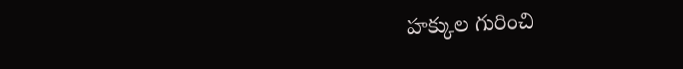హక్కుల గురించి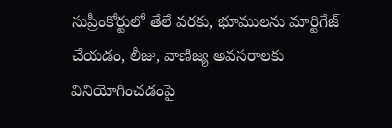సుప్రీంకోర్టులో తేలే వరకు, భూములను మార్టిగేజ్ చేయడం, లీజు, వాణిజ్య అవసరాలకు వినియోగించడంపై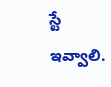స్టే ఇవ్వాలి.